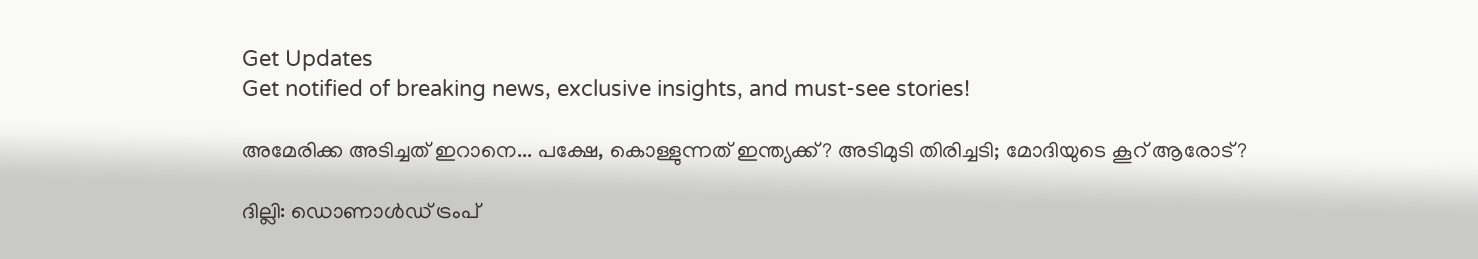Get Updates
Get notified of breaking news, exclusive insights, and must-see stories!

അമേരിക്ക അടിച്ചത് ഇറാനെ... പക്ഷേ, കൊള്ളുന്നത് ഇന്ത്യക്ക്? അടിമുടി തിരിച്ചടി; മോദിയുടെ കൂറ് ആരോട്?

ദില്ലി: ഡൊണാള്‍ഡ് ട്രംപ്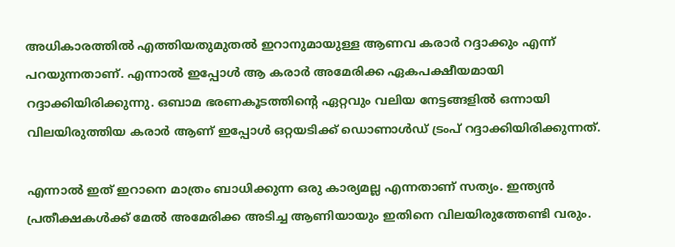അധികാരത്തില്‍ എത്തിയതുമുതല്‍ ഇറാനുമായുള്ള ആണവ കരാര്‍ റദ്ദാക്കും എന്ന് പറയുന്നതാണ്. എന്നാല്‍ ഇപ്പോള്‍ ആ കരാര്‍ അമേരിക്ക ഏകപക്ഷീയമായി റദ്ദാക്കിയിരിക്കുന്നു. ഒബാമ ഭരണകൂടത്തിന്റെ ഏറ്റവും വലിയ നേട്ടങ്ങളില്‍ ഒന്നായി വിലയിരുത്തിയ കരാര്‍ ആണ് ഇപ്പോള്‍ ഒറ്റയടിക്ക് ഡൊണാള്‍ഡ് ട്രംപ് റദ്ദാക്കിയിരിക്കുന്നത്.

എന്നാല്‍ ഇത് ഇറാനെ മാത്രം ബാധിക്കുന്ന ഒരു കാര്യമല്ല എന്നതാണ് സത്യം. ഇന്ത്യന്‍ പ്രതീക്ഷകള്‍ക്ക് മേല്‍ അമേരിക്ക അടിച്ച ആണിയായും ഇതിനെ വിലയിരുത്തേണ്ടി വരും.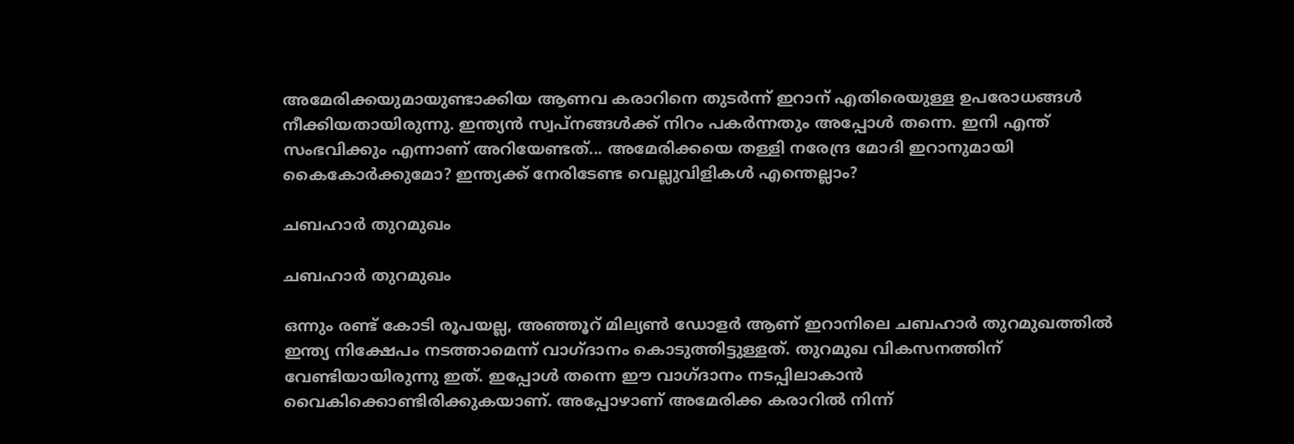അമേരിക്കയുമായുണ്ടാക്കിയ ആണവ കരാറിനെ തുടര്‍ന്ന് ഇറാന് എതിരെയുള്ള ഉപരോധങ്ങള്‍ നീക്കിയതായിരുന്നു. ഇന്ത്യന്‍ സ്വപ്‌നങ്ങള്‍ക്ക് നിറം പകര്‍ന്നതും അപ്പോള്‍ തന്നെ. ഇനി എന്ത് സംഭവിക്കും എന്നാണ് അറിയേണ്ടത്... അമേരിക്കയെ തള്ളി നരേന്ദ്ര മോദി ഇറാനുമായി കൈകോര്‍ക്കുമോ? ഇന്ത്യക്ക് നേരിടേണ്ട വെല്ലുവിളികള്‍ എന്തെല്ലാം?

ചബഹാര്‍ തുറമുഖം

ചബഹാര്‍ തുറമുഖം

ഒന്നും രണ്ട് കോടി രൂപയല്ല, അഞ്ഞൂറ് മില്യണ്‍ ഡോളര്‍ ആണ് ഇറാനിലെ ചബഹാര്‍ തുറമുഖത്തില്‍ ഇന്ത്യ നിക്ഷേപം നടത്താമെന്ന് വാഗ്ദാനം കൊടുത്തിട്ടുള്ളത്. തുറമുഖ വികസനത്തിന് വേണ്ടിയായിരുന്നു ഇത്. ഇപ്പോള്‍ തന്നെ ഈ വാഗ്ദാനം നടപ്പിലാകാന്‍ വൈകിക്കൊണ്ടിരിക്കുകയാണ്. അപ്പോഴാണ് അമേരിക്ക കരാറില്‍ നിന്ന്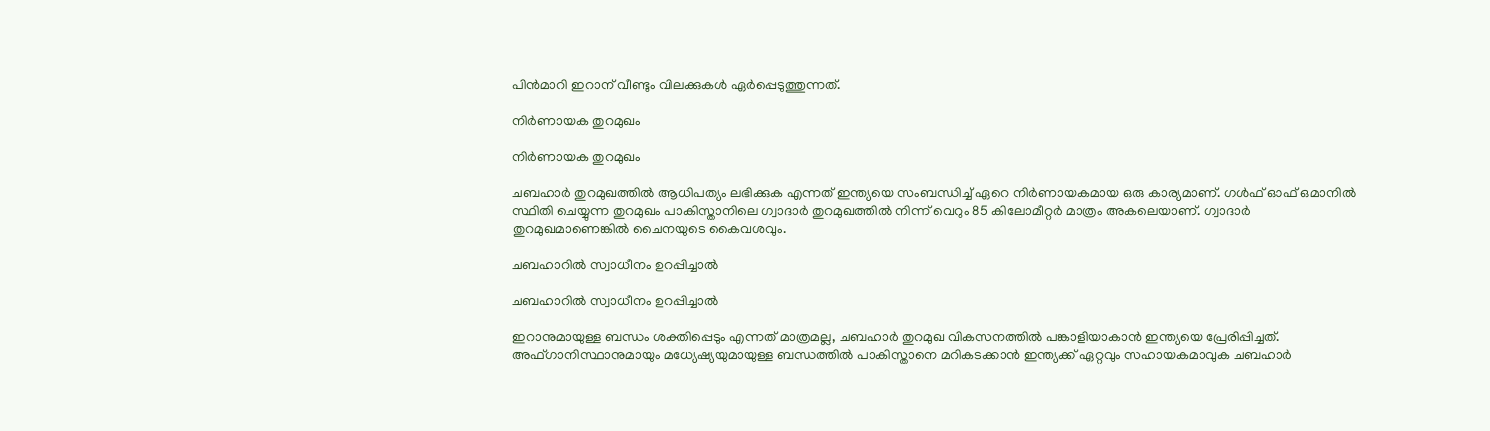പിന്‍മാറി ഇറാന് വീണ്ടും വിലക്കുകള്‍ ഏര്‍പ്പെടുത്തുന്നത്.

നിര്‍ണായക തുറമുഖം

നിര്‍ണായക തുറമുഖം

ചബഹാര്‍ തുറമുഖത്തില്‍ ആധിപത്യം ലഭിക്കുക എന്നത് ഇന്ത്യയെ സംബന്ധിച്ച് ഏറെ നിര്‍ണായകമായ ഒരു കാര്യമാണ്. ഗള്‍ഫ് ഓഫ് ഒമാനില്‍ സ്ഥിതി ചെയ്യുന്ന തുറമുഖം പാകിസ്താനിലെ ഗ്വാദാര്‍ തുറമുഖത്തില്‍ നിന്ന് വെറും 85 കിലോമീറ്റര്‍ മാത്രം അകലെയാണ്. ഗ്വാദാര്‍ തുറമുഖമാണെങ്കില്‍ ചൈനയുടെ കൈവശവും.

ചബഹാറില്‍ സ്വാധീനം ഉറപ്പിച്ചാല്‍

ചബഹാറില്‍ സ്വാധീനം ഉറപ്പിച്ചാല്‍

ഇറാനുമായുള്ള ബന്ധം ശക്തിപ്പെടും എന്നത് മാത്രമല്ല, ചബഹാര്‍ തുറമുഖ വികസനത്തില്‍ പങ്കാളിയാകാന്‍ ഇന്ത്യയെ പ്രേരിപ്പിച്ചത്. അഫ്ഗാനിസ്ഥാനുമായും മധ്യേഷ്യയുമായുള്ള ബന്ധത്തില്‍ പാകിസ്താനെ മറികടക്കാന്‍ ഇന്ത്യക്ക് ഏറ്റവും സഹായകമാവുക ചബഹാര്‍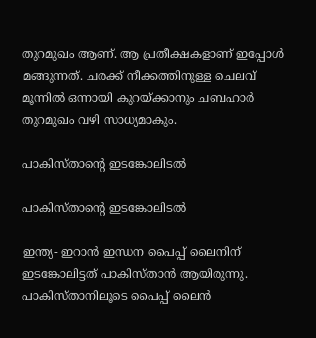തുറമുഖം ആണ്. ആ പ്രതീക്ഷകളാണ് ഇപ്പോള്‍ മങ്ങുന്നത്. ചരക്ക് നീക്കത്തിനുള്ള ചെലവ് മൂന്നില്‍ ഒന്നായി കുറയ്ക്കാനും ചബഹാര്‍ തുറമുഖം വഴി സാധ്യമാകും.

പാകിസ്താന്റെ ഇടങ്കോലിടല്‍

പാകിസ്താന്റെ ഇടങ്കോലിടല്‍

ഇന്ത്യ- ഇറാന്‍ ഇന്ധന പൈപ്പ് ലൈനിന് ഇടങ്കോലിട്ടത് പാകിസ്താന്‍ ആയിരുന്നു. പാകിസ്താനിലൂടെ പൈപ്പ് ലൈന്‍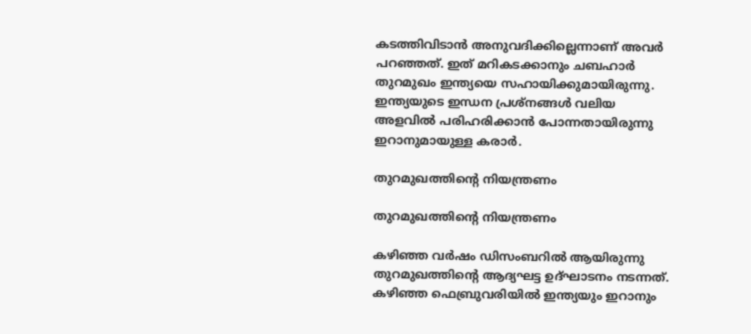കടത്തിവിടാന്‍ അനുവദിക്കില്ലെന്നാണ് അവര്‍ പറഞ്ഞത്. ഇത് മറികടക്കാനും ചബഹാര്‍ തുറമുഖം ഇന്ത്യയെ സഹായിക്കുമായിരുന്നു. ഇന്ത്യയുടെ ഇന്ധന പ്രശ്‌നങ്ങള്‍ വലിയ അളവില്‍ പരിഹരിക്കാന്‍ പോന്നതായിരുന്നു ഇറാനുമായുള്ള കരാര്‍.

തുറമുഖത്തിന്റെ നിയന്ത്രണം

തുറമുഖത്തിന്റെ നിയന്ത്രണം

കഴിഞ്ഞ വര്‍ഷം ഡിസംബറില്‍ ആയിരുന്നു തുറമുഖത്തിന്റെ ആദ്യഘട്ട ഉദ്ഘാടനം നടന്നത്. കഴിഞ്ഞ ഫെബ്രുവരിയില്‍ ഇന്ത്യയും ഇറാനും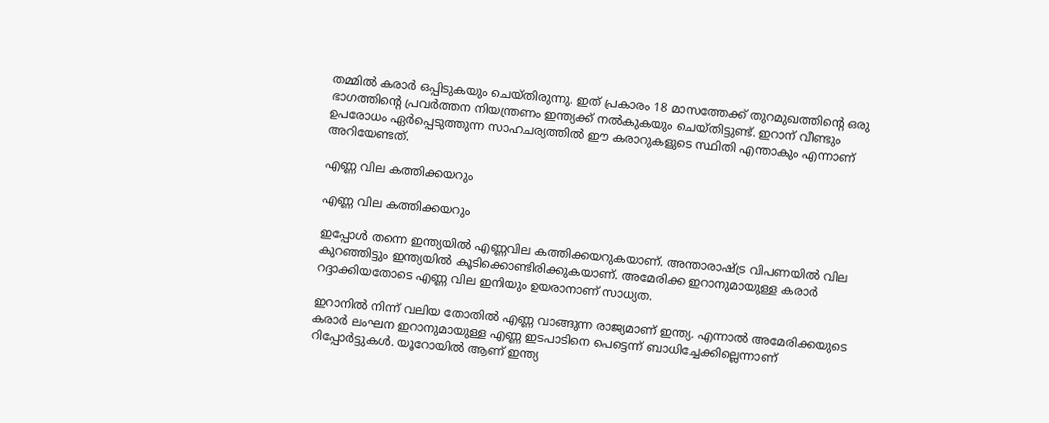തമ്മില്‍ കരാര്‍ ഒപ്പിടുകയും ചെയ്തിരുന്നു. ഇത് പ്രകാരം 18 മാസത്തേക്ക് തുറമുഖത്തിന്റെ ഒരു ഭാഗത്തിന്റെ പ്രവര്‍ത്തന നിയന്ത്രണം ഇന്ത്യക്ക് നല്‍കുകയും ചെയ്തിട്ടുണ്ട്. ഇറാന് വീണ്ടും ഉപരോധം ഏര്‍പ്പെടുത്തുന്ന സാഹചര്യത്തില്‍ ഈ കരാറുകളുടെ സ്ഥിതി എന്താകും എന്നാണ് അറിയേണ്ടത്.

എണ്ണ വില കത്തിക്കയറും

എണ്ണ വില കത്തിക്കയറും

ഇപ്പോള്‍ തന്നെ ഇന്ത്യയില്‍ എണ്ണവില കത്തിക്കയറുകയാണ്. അന്താരാഷ്ട്ര വിപണയില്‍ വില കുറഞ്ഞിട്ടും ഇന്ത്യയില്‍ കൂടിക്കൊണ്ടിരിക്കുകയാണ്. അമേരിക്ക ഇറാനുമായുള്ള കരാര്‍ റദ്ദാക്കിയതോടെ എണ്ണ വില ഇനിയും ഉയരാനാണ് സാധ്യത.

ഇറാനില്‍ നിന്ന് വലിയ തോതില്‍ എണ്ണ വാങ്ങുന്ന രാജ്യമാണ് ഇന്ത്യ. എന്നാല്‍ അമേരിക്കയുടെ കരാര്‍ ലംഘന ഇറാനുമായുള്ള എണ്ണ ഇടപാടിനെ പെട്ടെന്ന് ബാധിച്ചേക്കില്ലെന്നാണ് റിപ്പോര്‍ട്ടുകള്‍. യൂറോയില്‍ ആണ് ഇന്ത്യ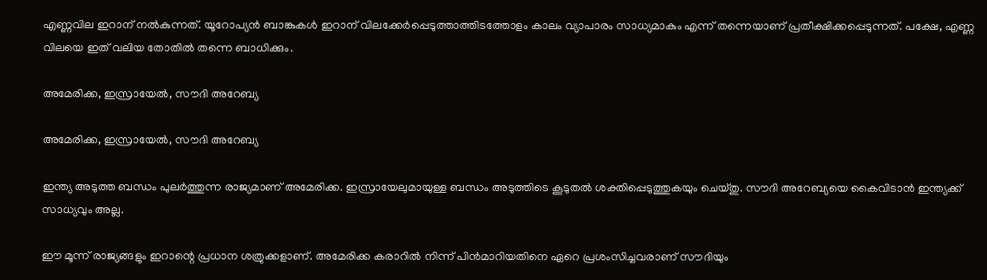എണ്ണവില ഇറാന് നല്‍കുന്നത്. യൂറോപ്യന്‍ ബാങ്കുകള്‍ ഇറാന് വിലക്കേര്‍പ്പെടുത്താത്തിടത്തോളം കാലം വ്യാപാരം സാധ്യമാകും എന്ന് തന്നെയാണ് പ്രതീക്ഷിക്കപ്പെടുന്നത്. പക്ഷേ, എണ്ണ വിലയെ ഇത് വലിയ തോതില്‍ തന്നെ ബാധിക്കും.

അമേരിക്ക, ഇസ്രായേല്‍, സൗദി അറേബ്യ

അമേരിക്ക, ഇസ്രായേല്‍, സൗദി അറേബ്യ

ഇന്ത്യ അടുത്ത ബന്ധം പുലര്‍ത്തുന്ന രാജ്യമാണ് അമേരിക്ക. ഇസ്രായേലുമായുള്ള ബന്ധം അടുത്തിടെ കൂടുതല്‍ ശക്തിപ്പെടുത്തുകയും ചെയ്തു. സൗദി അറേബ്യയെ കൈവിടാന്‍ ഇന്ത്യക്ക് സാധ്യവും അല്ല.

ഈ മൂന്ന് രാജ്യങ്ങളും ഇറാന്റെ പ്രധാന ശത്രുക്കളാണ്. അമേരിക്ക കരാറില്‍ നിന്ന് പിന്‍മാറിയതിനെ ഏറെ പ്രശംസിച്ചവരാണ് സൗദിയും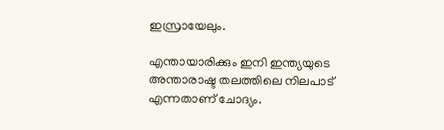ഇസ്രായേലും.

എന്തായാരിക്കും ഇനി ഇന്ത്യയുടെ അന്താരാഷ്ട തലത്തിലെ നിലപാട് എന്നതാണ് ചോദ്യം.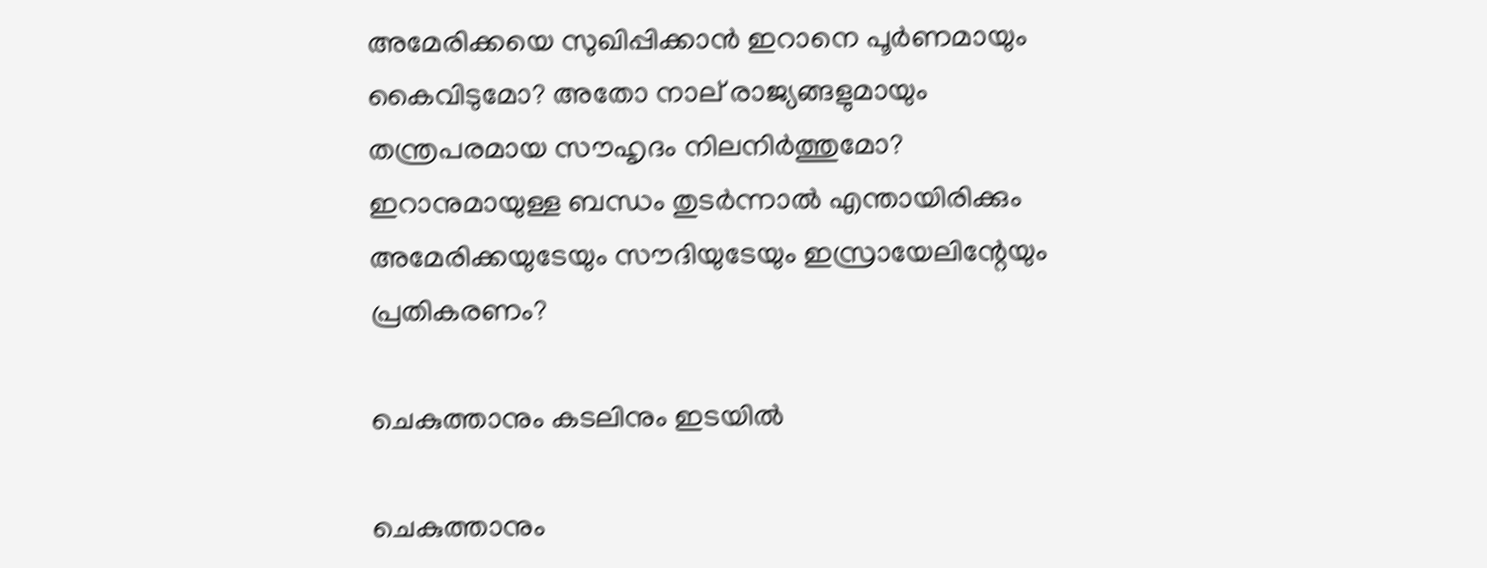അമേരിക്കയെ സുഖിപ്പിക്കാന്‍ ഇറാനെ പൂര്‍ണമായും കൈവിടുമോ? അതോ നാല് രാജ്യങ്ങളുമായും തന്ത്രപരമായ സൗഹൃദം നിലനിര്‍ത്തുമോ? ഇറാനുമായുള്ള ബന്ധം തുടര്‍ന്നാല്‍ എന്തായിരിക്കും അമേരിക്കയുടേയും സൗദിയുടേയും ഇസ്രായേലിന്റേയും പ്രതികരണം?

ചെകുത്താനും കടലിനും ഇടയില്‍

ചെകുത്താനും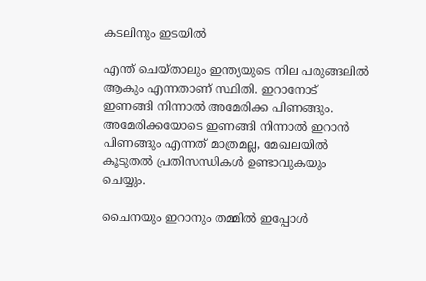കടലിനും ഇടയില്‍

എന്ത് ചെയ്താലും ഇന്ത്യയുടെ നില പരുങ്ങലില്‍ ആകും എന്നതാണ് സ്ഥിതി. ഇറാനോട് ഇണങ്ങി നിന്നാല്‍ അമേരിക്ക പിണങ്ങും. അമേരിക്കയോടെ ഇണങ്ങി നിന്നാല്‍ ഇറാന്‍ പിണങ്ങും എന്നത് മാത്രമല്ല, മേഖലയില്‍ കൂടുതല്‍ പ്രതിസന്ധികള്‍ ഉണ്ടാവുകയും ചെയ്യും.

ചൈനയും ഇറാനും തമ്മില്‍ ഇപ്പോള്‍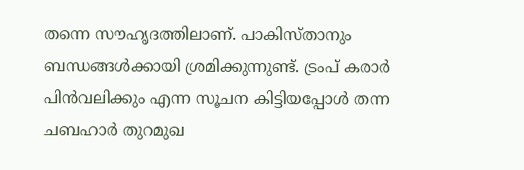തന്നെ സൗഹൃദത്തിലാണ്. പാകിസ്താനും ബന്ധങ്ങള്‍ക്കായി ശ്രമിക്കുന്നുണ്ട്. ട്രംപ് കരാര്‍ പിന്‍വലിക്കും എന്ന സൂചന കിട്ടിയപ്പോള്‍ തന്ന ചബഹാര്‍ തുറമുഖ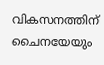വികസനത്തിന് ചൈനയേയും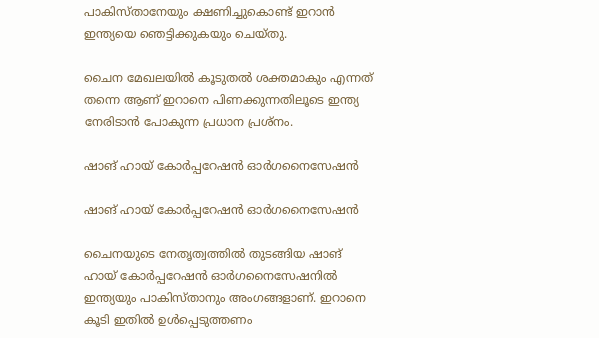പാകിസ്താനേയും ക്ഷണിച്ചുകൊണ്ട് ഇറാന്‍ ഇന്ത്യയെ ഞെട്ടിക്കുകയും ചെയ്തു.

ചൈന മേഖലയില്‍ കൂടുതല്‍ ശക്തമാകും എന്നത് തന്നെ ആണ് ഇറാനെ പിണക്കുന്നതിലൂടെ ഇന്ത്യ നേരിടാന്‍ പോകുന്ന പ്രധാന പ്രശ്‌നം.

ഷാങ് ഹായ് കോര്‍പ്പറേഷന്‍ ഓര്‍ഗനൈസേഷന്‍

ഷാങ് ഹായ് കോര്‍പ്പറേഷന്‍ ഓര്‍ഗനൈസേഷന്‍

ചൈനയുടെ നേതൃത്വത്തില്‍ തുടങ്ങിയ ഷാങ് ഹായ് കോര്‍പ്പറേഷന്‍ ഓര്‍ഗനൈസേഷനില്‍ ഇന്ത്യയും പാകിസ്താനും അംഗങ്ങളാണ്. ഇറാനെ കൂടി ഇതില്‍ ഉള്‍പ്പെടുത്തണം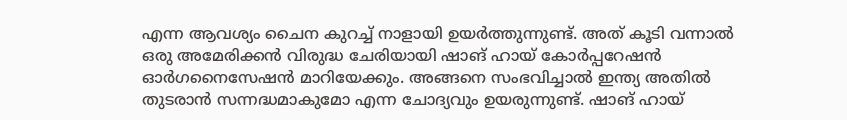എന്ന ആവശ്യം ചൈന കുറച്ച് നാളായി ഉയര്‍ത്തുന്നുണ്ട്. അത് കൂടി വന്നാല്‍ ഒരു അമേരിക്കന്‍ വിരുദ്ധ ചേരിയായി ഷാങ് ഹായ് കോര്‍പ്പറേഷന്‍ ഓര്‍ഗനൈസേഷന്‍ മാറിയേക്കും. അങ്ങനെ സംഭവിച്ചാല്‍ ഇന്ത്യ അതില്‍ തുടരാന്‍ സന്നദ്ധമാകുമോ എന്ന ചോദ്യവും ഉയരുന്നുണ്ട്. ഷാങ് ഹായ്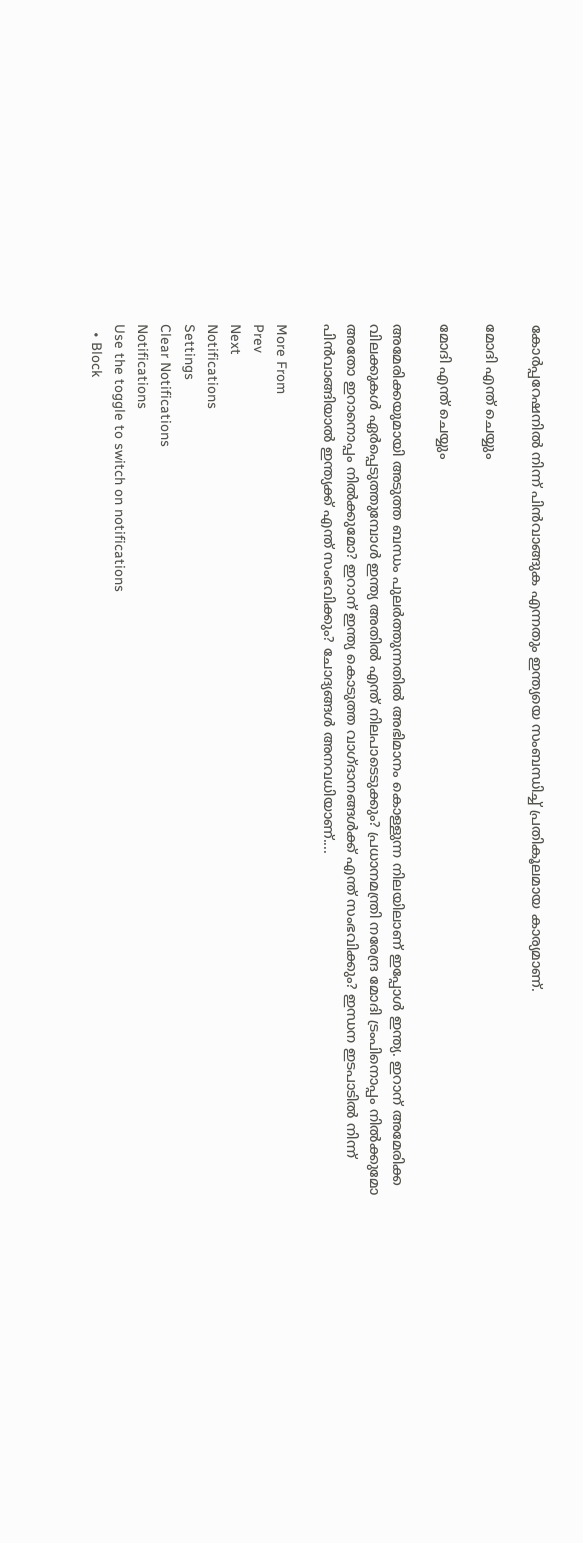കോര്‍പ്പറേഷനില്‍ നിന്ന് പിന്‍വാങ്ങുക എന്നതും ഇന്ത്യയെ സംബന്ധിച്ച് പ്രതികൂലമായ കാര്യമാണ്.

മോദി എന്ത് ചെയ്യും

മോദി എന്ത് ചെയ്യും

അമേരിക്കയുമായി അടുത്ത ബന്ധം പുലര്‍ത്തുന്നതില്‍ അഭിമാനം കൊള്ളുന്ന നിലയിലാണ് ഇപ്പോള്‍ ഇന്ത്യ. ഇറാന് അമേരിക്ക വിലക്കുകള്‍ ഏര്‍പ്പെടുത്തുമ്പോള്‍ ഇന്ത്യ അതില്‍ എന്ത് നിലപാടെടുക്കും? പ്രധാനമന്ത്രി നരേന്ദ്ര മോദി ട്രംപിനൊപ്പം നില്‍ക്കുമോ അതോ ഇറാനൊപ്പം നില്‍ക്കുമോ? ഇറാന് ഇന്ത്യ കൊടുത്ത വാഗ്ദാനങ്ങള്‍ക്ക് എന്ത് സംഭവിക്കും? ഇന്ധന ഇടപാടില്‍ നിന്ന് പിന്‍വാങ്ങിയാല്‍ ഇന്ത്യക്ക് എന്ത് സംഭവിക്കും? ചോദ്യങ്ങള്‍ അനവധിയാണ്....

More From
Prev
Next
Notifications
Settings
Clear Notifications
Notifications
Use the toggle to switch on notifications
  • Block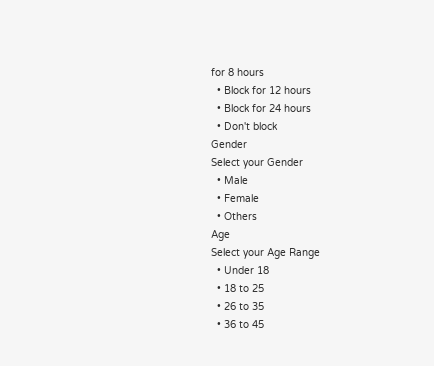for 8 hours
  • Block for 12 hours
  • Block for 24 hours
  • Don't block
Gender
Select your Gender
  • Male
  • Female
  • Others
Age
Select your Age Range
  • Under 18
  • 18 to 25
  • 26 to 35
  • 36 to 45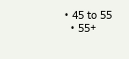• 45 to 55
  • 55+